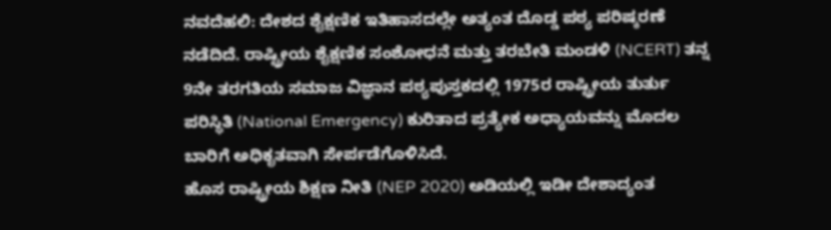ನವದೆಹಲಿ: ದೇಶದ ಶೈಕ್ಷಣಿಕ ಇತಿಹಾಸದಲ್ಲೇ ಅತ್ಯಂತ ದೊಡ್ಡ ಪಠ್ಯ ಪರಿಷ್ಕರಣೆ ನಡೆದಿದೆ. ರಾಷ್ಟ್ರೀಯ ಶೈಕ್ಷಣಿಕ ಸಂಶೋಧನೆ ಮತ್ತು ತರಬೇತಿ ಮಂಡಳಿ (NCERT) ತನ್ನ 9ನೇ ತರಗತಿಯ ಸಮಾಜ ವಿಜ್ಞಾನ ಪಠ್ಯಪುಸ್ತಕದಲ್ಲಿ 1975ರ ರಾಷ್ಟ್ರೀಯ ತುರ್ತು ಪರಿಸ್ಥಿತಿ (National Emergency) ಕುರಿತಾದ ಪ್ರತ್ಯೇಕ ಅಧ್ಯಾಯವನ್ನು ಮೊದಲ ಬಾರಿಗೆ ಅಧಿಕೃತವಾಗಿ ಸೇರ್ಪಡೆಗೊಳಿಸಿದೆ.
ಹೊಸ ರಾಷ್ಟ್ರೀಯ ಶಿಕ್ಷಣ ನೀತಿ (NEP 2020) ಅಡಿಯಲ್ಲಿ ಇಡೀ ದೇಶಾದ್ಯಂತ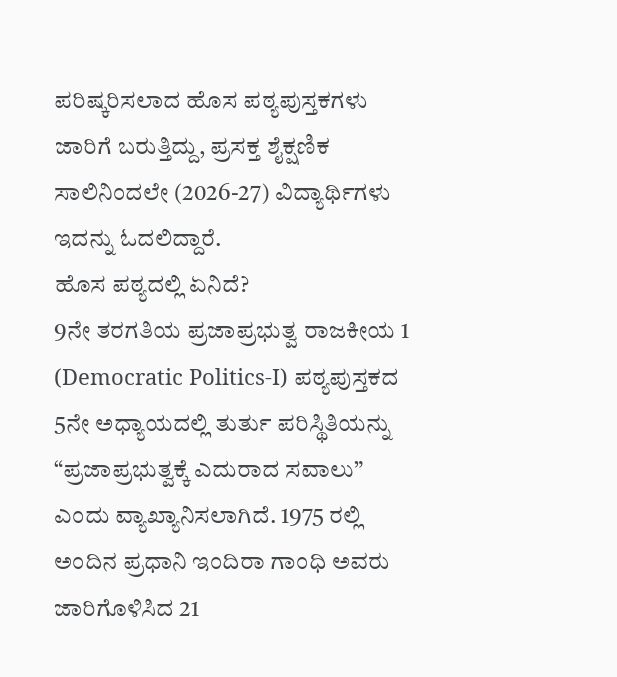ಪರಿಷ್ಕರಿಸಲಾದ ಹೊಸ ಪಠ್ಯಪುಸ್ತಕಗಳು ಜಾರಿಗೆ ಬರುತ್ತಿದ್ದು, ಪ್ರಸಕ್ತ ಶೈಕ್ಷಣಿಕ ಸಾಲಿನಿಂದಲೇ (2026-27) ವಿದ್ಯಾರ್ಥಿಗಳು ಇದನ್ನು ಓದಲಿದ್ದಾರೆ.
ಹೊಸ ಪಠ್ಯದಲ್ಲಿ ಏನಿದೆ?
9ನೇ ತರಗತಿಯ ಪ್ರಜಾಪ್ರಭುತ್ವ ರಾಜಕೀಯ 1 (Democratic Politics-I) ಪಠ್ಯಪುಸ್ತಕದ 5ನೇ ಅಧ್ಯಾಯದಲ್ಲಿ ತುರ್ತು ಪರಿಸ್ಥಿತಿಯನ್ನು “ಪ್ರಜಾಪ್ರಭುತ್ವಕ್ಕೆ ಎದುರಾದ ಸವಾಲು” ಎಂದು ವ್ಯಾಖ್ಯಾನಿಸಲಾಗಿದೆ. 1975 ರಲ್ಲಿ ಅಂದಿನ ಪ್ರಧಾನಿ ಇಂದಿರಾ ಗಾಂಧಿ ಅವರು ಜಾರಿಗೊಳಿಸಿದ 21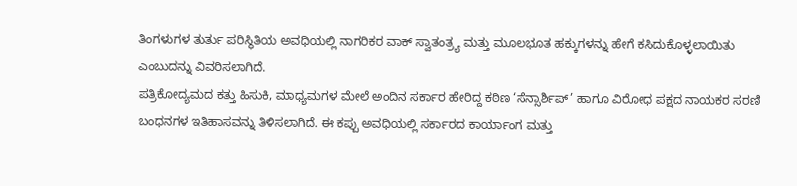ತಿಂಗಳುಗಳ ತುರ್ತು ಪರಿಸ್ಥಿತಿಯ ಅವಧಿಯಲ್ಲಿ ನಾಗರಿಕರ ವಾಕ್ ಸ್ವಾತಂತ್ರ್ಯ ಮತ್ತು ಮೂಲಭೂತ ಹಕ್ಕುಗಳನ್ನು ಹೇಗೆ ಕಸಿದುಕೊಳ್ಳಲಾಯಿತು ಎಂಬುದನ್ನು ವಿವರಿಸಲಾಗಿದೆ.
ಪತ್ರಿಕೋದ್ಯಮದ ಕತ್ತು ಹಿಸುಕಿ, ಮಾಧ್ಯಮಗಳ ಮೇಲೆ ಅಂದಿನ ಸರ್ಕಾರ ಹೇರಿದ್ದ ಕಠಿಣ ‘ಸೆನ್ಸಾರ್ಶಿಪ್’ ಹಾಗೂ ವಿರೋಧ ಪಕ್ಷದ ನಾಯಕರ ಸರಣಿ ಬಂಧನಗಳ ಇತಿಹಾಸವನ್ನು ತಿಳಿಸಲಾಗಿದೆ. ಈ ಕಪ್ಪು ಅವಧಿಯಲ್ಲಿ ಸರ್ಕಾರದ ಕಾರ್ಯಾಂಗ ಮತ್ತು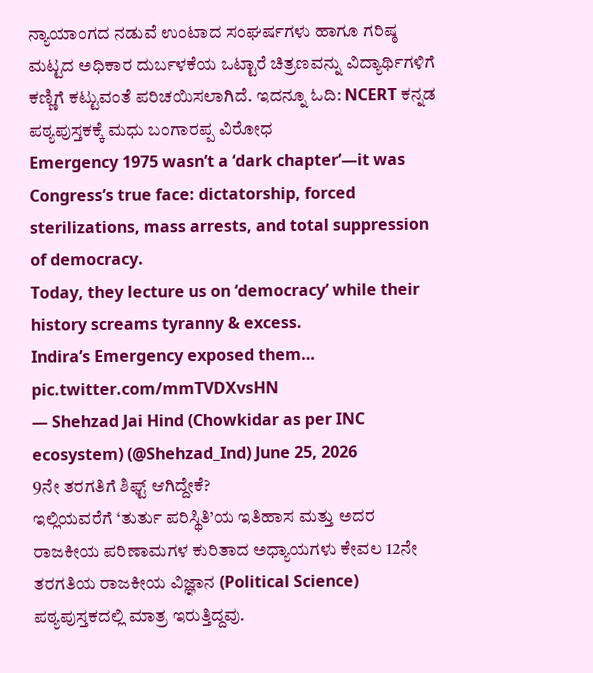ನ್ಯಾಯಾಂಗದ ನಡುವೆ ಉಂಟಾದ ಸಂಘರ್ಷಗಳು ಹಾಗೂ ಗರಿಷ್ಠ ಮಟ್ಟದ ಅಧಿಕಾರ ದುರ್ಬಳಕೆಯ ಒಟ್ಟಾರೆ ಚಿತ್ರಣವನ್ನು ವಿದ್ಯಾರ್ಥಿಗಳಿಗೆ ಕಣ್ಣಿಗೆ ಕಟ್ಟುವಂತೆ ಪರಿಚಯಿಸಲಾಗಿದೆ. ಇದನ್ನೂ ಓದಿ: NCERT ಕನ್ನಡ ಪಠ್ಯಪುಸ್ತಕಕ್ಕೆ ಮಧು ಬಂಗಾರಪ್ಪ ವಿರೋಧ
Emergency 1975 wasn’t a ‘dark chapter’—it was Congress’s true face: dictatorship, forced sterilizations, mass arrests, and total suppression of democracy.
Today, they lecture us on ‘democracy’ while their history screams tyranny & excess.
Indira’s Emergency exposed them… pic.twitter.com/mmTVDXvsHN
— Shehzad Jai Hind (Chowkidar as per INC ecosystem) (@Shehzad_Ind) June 25, 2026
9ನೇ ತರಗತಿಗೆ ಶಿಫ್ಟ್ ಆಗಿದ್ದೇಕೆ?
ಇಲ್ಲಿಯವರೆಗೆ ‘ತುರ್ತು ಪರಿಸ್ಥಿತಿ’ಯ ಇತಿಹಾಸ ಮತ್ತು ಅದರ ರಾಜಕೀಯ ಪರಿಣಾಮಗಳ ಕುರಿತಾದ ಅಧ್ಯಾಯಗಳು ಕೇವಲ 12ನೇ ತರಗತಿಯ ರಾಜಕೀಯ ವಿಜ್ಞಾನ (Political Science) ಪಠ್ಯಪುಸ್ತಕದಲ್ಲಿ ಮಾತ್ರ ಇರುತ್ತಿದ್ದವು.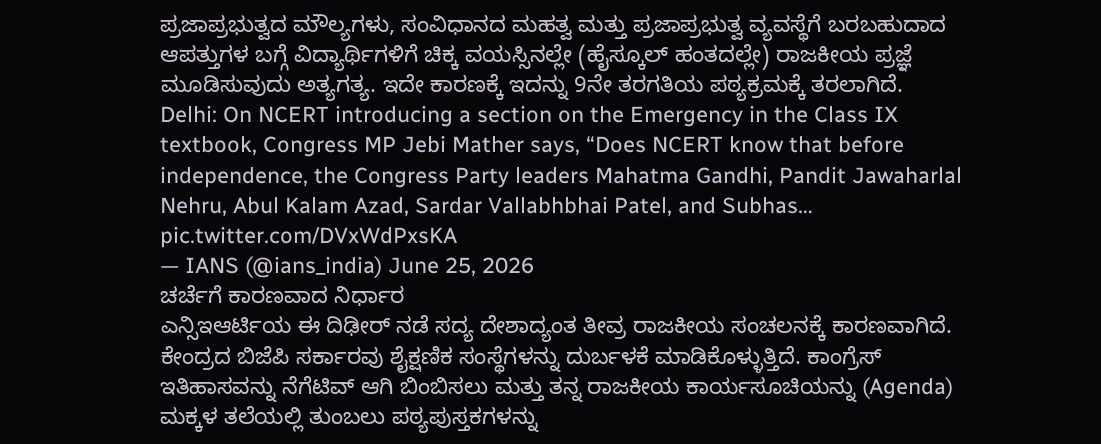ಪ್ರಜಾಪ್ರಭುತ್ವದ ಮೌಲ್ಯಗಳು, ಸಂವಿಧಾನದ ಮಹತ್ವ ಮತ್ತು ಪ್ರಜಾಪ್ರಭುತ್ವ ವ್ಯವಸ್ಥೆಗೆ ಬರಬಹುದಾದ ಆಪತ್ತುಗಳ ಬಗ್ಗೆ ವಿದ್ಯಾರ್ಥಿಗಳಿಗೆ ಚಿಕ್ಕ ವಯಸ್ಸಿನಲ್ಲೇ (ಹೈಸ್ಕೂಲ್ ಹಂತದಲ್ಲೇ) ರಾಜಕೀಯ ಪ್ರಜ್ಞೆ ಮೂಡಿಸುವುದು ಅತ್ಯಗತ್ಯ. ಇದೇ ಕಾರಣಕ್ಕೆ ಇದನ್ನು 9ನೇ ತರಗತಿಯ ಪಠ್ಯಕ್ರಮಕ್ಕೆ ತರಲಾಗಿದೆ.
Delhi: On NCERT introducing a section on the Emergency in the Class IX textbook, Congress MP Jebi Mather says, “Does NCERT know that before independence, the Congress Party leaders Mahatma Gandhi, Pandit Jawaharlal Nehru, Abul Kalam Azad, Sardar Vallabhbhai Patel, and Subhas… pic.twitter.com/DVxWdPxsKA
— IANS (@ians_india) June 25, 2026
ಚರ್ಚೆಗೆ ಕಾರಣವಾದ ನಿರ್ಧಾರ
ಎನ್ಸಿಇಆರ್ಟಿಯ ಈ ದಿಢೀರ್ ನಡೆ ಸದ್ಯ ದೇಶಾದ್ಯಂತ ತೀವ್ರ ರಾಜಕೀಯ ಸಂಚಲನಕ್ಕೆ ಕಾರಣವಾಗಿದೆ. ಕೇಂದ್ರದ ಬಿಜೆಪಿ ಸರ್ಕಾರವು ಶೈಕ್ಷಣಿಕ ಸಂಸ್ಥೆಗಳನ್ನು ದುರ್ಬಳಕೆ ಮಾಡಿಕೊಳ್ಳುತ್ತಿದೆ. ಕಾಂಗ್ರೆಸ್ ಇತಿಹಾಸವನ್ನು ನೆಗೆಟಿವ್ ಆಗಿ ಬಿಂಬಿಸಲು ಮತ್ತು ತನ್ನ ರಾಜಕೀಯ ಕಾರ್ಯಸೂಚಿಯನ್ನು (Agenda) ಮಕ್ಕಳ ತಲೆಯಲ್ಲಿ ತುಂಬಲು ಪಠ್ಯಪುಸ್ತಕಗಳನ್ನು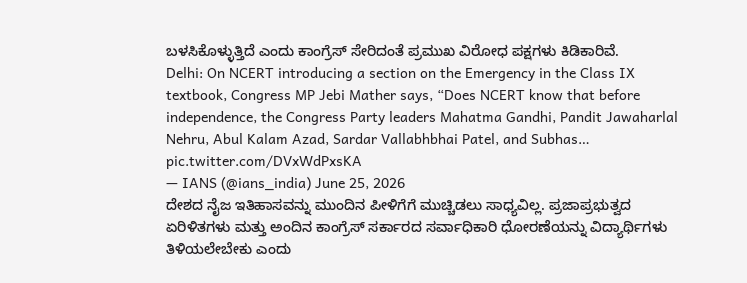ಬಳಸಿಕೊಳ್ಳುತ್ತಿದೆ ಎಂದು ಕಾಂಗ್ರೆಸ್ ಸೇರಿದಂತೆ ಪ್ರಮುಖ ವಿರೋಧ ಪಕ್ಷಗಳು ಕಿಡಿಕಾರಿವೆ.
Delhi: On NCERT introducing a section on the Emergency in the Class IX textbook, Congress MP Jebi Mather says, “Does NCERT know that before independence, the Congress Party leaders Mahatma Gandhi, Pandit Jawaharlal Nehru, Abul Kalam Azad, Sardar Vallabhbhai Patel, and Subhas… pic.twitter.com/DVxWdPxsKA
— IANS (@ians_india) June 25, 2026
ದೇಶದ ನೈಜ ಇತಿಹಾಸವನ್ನು ಮುಂದಿನ ಪೀಳಿಗೆಗೆ ಮುಚ್ಚಿಡಲು ಸಾಧ್ಯವಿಲ್ಲ. ಪ್ರಜಾಪ್ರಭುತ್ವದ ಏರಿಳಿತಗಳು ಮತ್ತು ಅಂದಿನ ಕಾಂಗ್ರೆಸ್ ಸರ್ಕಾರದ ಸರ್ವಾಧಿಕಾರಿ ಧೋರಣೆಯನ್ನು ವಿದ್ಯಾರ್ಥಿಗಳು ತಿಳಿಯಲೇಬೇಕು ಎಂದು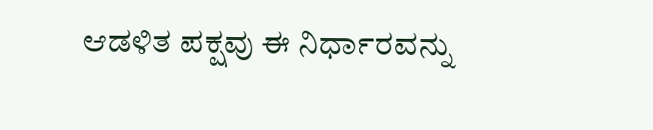ಆಡಳಿತ ಪಕ್ಷವು ಈ ನಿರ್ಧಾರವನ್ನು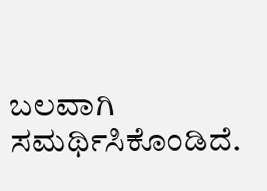ಬಲವಾಗಿ ಸಮರ್ಥಿಸಿಕೊಂಡಿದೆ.